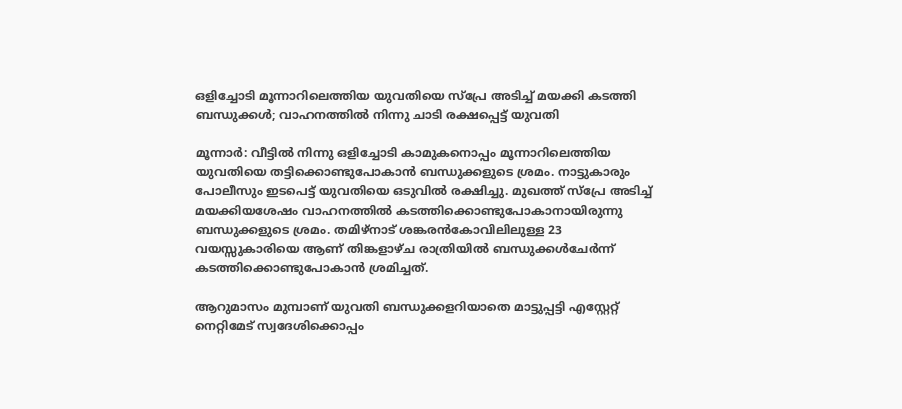ഒളിച്ചോടി മൂന്നാറിലെത്തിയ യുവതിയെ സ്പ്രേ അടിച്ച് മയക്കി കടത്തി ബന്ധുക്കള്‍; വാഹനത്തില്‍ നിന്നു ചാടി രക്ഷപ്പെട്ട് യുവതി

മൂന്നാര്‍: വീട്ടില്‍ നിന്നു ഒളിച്ചോടി കാമുകനൊപ്പം മൂന്നാറിലെത്തിയ യുവതിയെ തട്ടിക്കൊണ്ടുപോകാന്‍ ബന്ധുക്കളുടെ ശ്രമം. നാട്ടുകാരും പോലീസും ഇടപെട്ട് യുവതിയെ ഒടുവില്‍ രക്ഷിച്ചു. മുഖത്ത് സ്പ്രേ അടിച്ച് മയക്കിയശേഷം വാഹനത്തില്‍ കടത്തിക്കൊണ്ടുപോകാനായിരുന്നു ബന്ധുക്കളുടെ ശ്രമം. തമിഴ്‌നാട് ശങ്കരന്‍കോവിലിലുള്ള 23 വയസ്സുകാരിയെ ആണ് തിങ്കളാഴ്ച രാത്രിയില്‍ ബന്ധുക്കള്‍ചേര്‍ന്ന് കടത്തിക്കൊണ്ടുപോകാന്‍ ശ്രമിച്ചത്.

ആറുമാസം മുമ്പാണ് യുവതി ബന്ധുക്കളറിയാതെ മാട്ടുപ്പട്ടി എസ്റ്റേറ്റ് നെറ്റിമേട് സ്വദേശിക്കൊപ്പം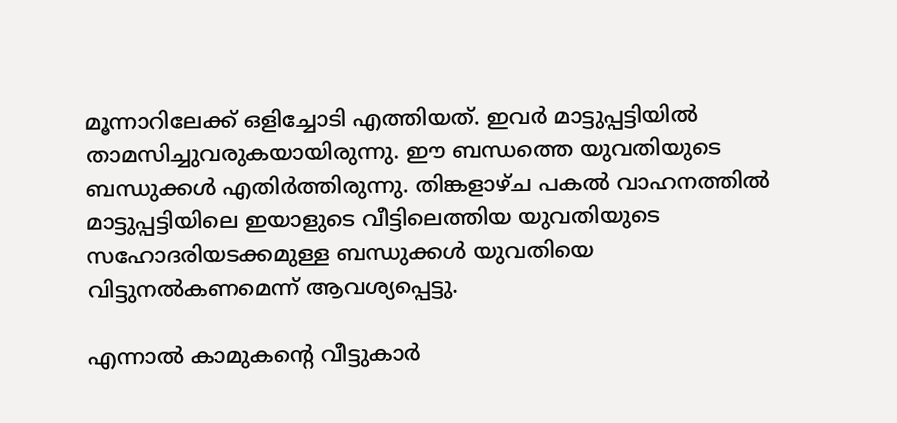മൂന്നാറിലേക്ക് ഒളിച്ചോടി എത്തിയത്. ഇവര്‍ മാട്ടുപ്പട്ടിയില്‍ താമസിച്ചുവരുകയായിരുന്നു. ഈ ബന്ധത്തെ യുവതിയുടെ ബന്ധുക്കള്‍ എതിര്‍ത്തിരുന്നു. തിങ്കളാഴ്ച പകല്‍ വാഹനത്തില്‍ മാട്ടുപ്പട്ടിയിലെ ഇയാളുടെ വീട്ടിലെത്തിയ യുവതിയുടെ സഹോദരിയടക്കമുള്ള ബന്ധുക്കള്‍ യുവതിയെ വിട്ടുനല്‍കണമെന്ന് ആവശ്യപ്പെട്ടു.

എന്നാല്‍ കാമുകന്റെ വീട്ടുകാര്‍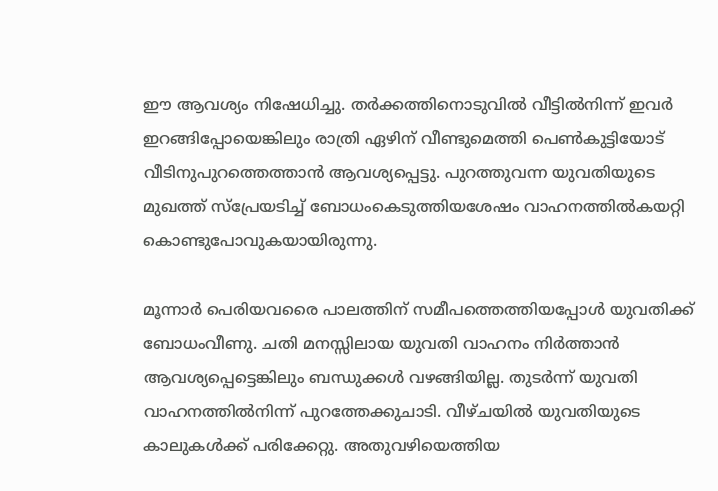ഈ ആവശ്യം നിഷേധിച്ചു. തര്‍ക്കത്തിനൊടുവില്‍ വീട്ടില്‍നിന്ന് ഇവര്‍ ഇറങ്ങിപ്പോയെങ്കിലും രാത്രി ഏഴിന് വീണ്ടുമെത്തി പെണ്‍കുട്ടിയോട് വീടിനുപുറത്തെത്താന്‍ ആവശ്യപ്പെട്ടു. പുറത്തുവന്ന യുവതിയുടെ മുഖത്ത് സ്പ്രേയടിച്ച് ബോധംകെടുത്തിയശേഷം വാഹനത്തില്‍കയറ്റി കൊണ്ടുപോവുകയായിരുന്നു.

മൂന്നാര്‍ പെരിയവരൈ പാലത്തിന് സമീപത്തെത്തിയപ്പോള്‍ യുവതിക്ക് ബോധംവീണു. ചതി മനസ്സിലായ യുവതി വാഹനം നിര്‍ത്താന്‍ ആവശ്യപ്പെട്ടെങ്കിലും ബന്ധുക്കള്‍ വഴങ്ങിയില്ല. തുടര്‍ന്ന് യുവതി വാഹനത്തില്‍നിന്ന് പുറത്തേക്കുചാടി. വീഴ്ചയില്‍ യുവതിയുടെ കാലുകള്‍ക്ക് പരിക്കേറ്റു. അതുവഴിയെത്തിയ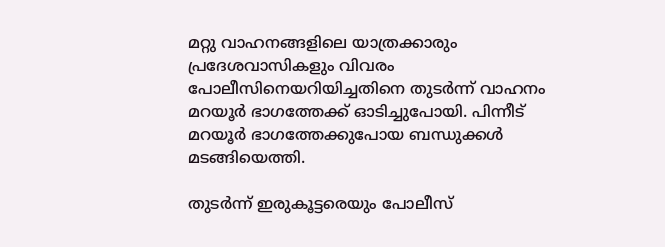മറ്റു വാഹനങ്ങളിലെ യാത്രക്കാരും പ്രദേശവാസികളും വിവരം പോലീസിനെയറിയിച്ചതിനെ തുടര്‍ന്ന് വാഹനം മറയൂര്‍ ഭാഗത്തേക്ക് ഓടിച്ചുപോയി. പിന്നീട് മറയൂര്‍ ഭാഗത്തേക്കുപോയ ബന്ധുക്കള്‍ മടങ്ങിയെത്തി.

തുടര്‍ന്ന് ഇരുകൂട്ടരെയും പോലീസ്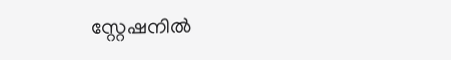സ്റ്റേഷനില്‍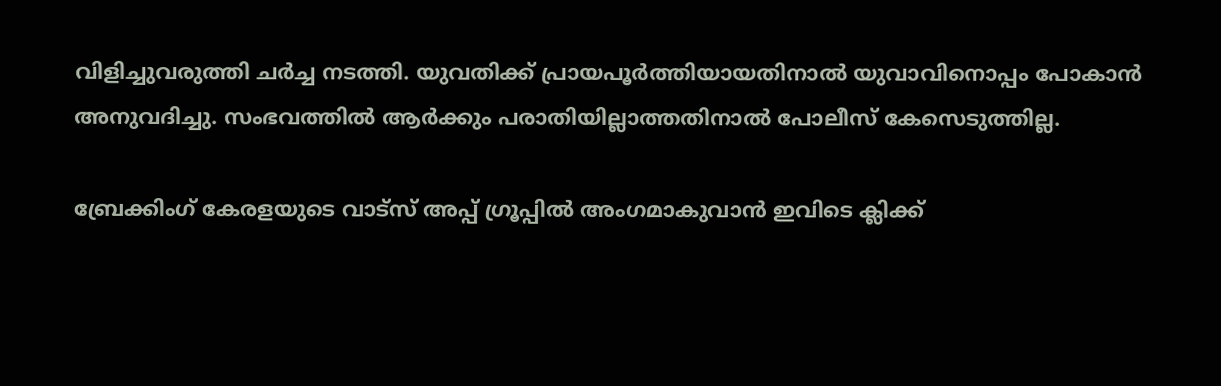വിളിച്ചുവരുത്തി ചര്‍ച്ച നടത്തി. യുവതിക്ക് പ്രായപൂര്‍ത്തിയായതിനാല്‍ യുവാവിനൊപ്പം പോകാന്‍ അനുവദിച്ചു. സംഭവത്തില്‍ ആര്‍ക്കും പരാതിയില്ലാത്തതിനാല്‍ പോലീസ് കേസെടുത്തില്ല.

ബ്രേക്കിംഗ് കേരളയുടെ വാട്സ് അപ്പ് ഗ്രൂപ്പിൽ അംഗമാകുവാൻ ഇവിടെ ക്ലിക്ക്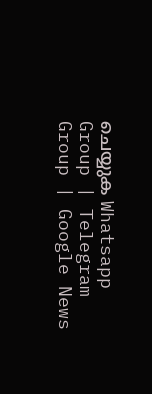ചെയ്യുക Whatsapp Group | Telegram Group | Google News